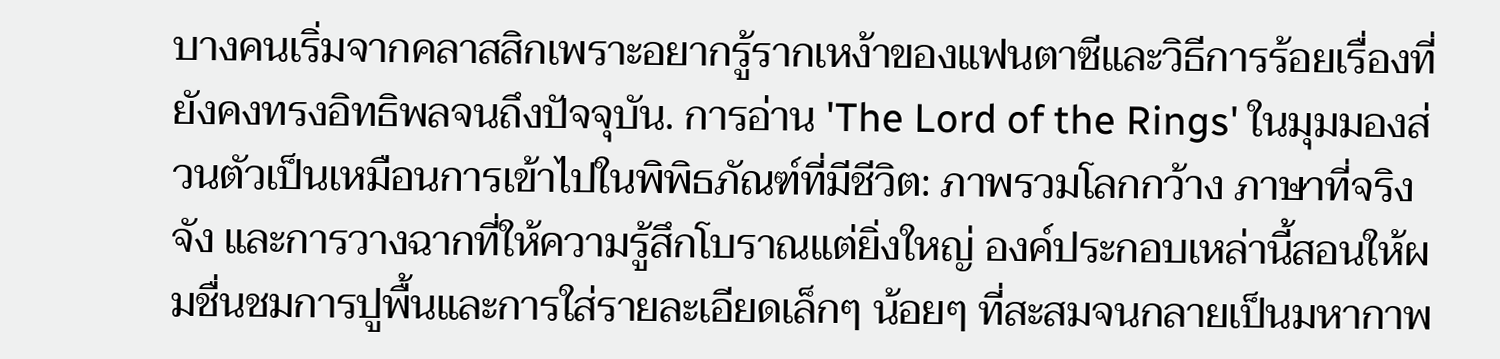บางคนเริ่มจากคลาสสิกเพราะอยากรู้รากเหง้าของแฟนตาซีและวิธีการร้อยเรื่องที่ยังคงทรงอิทธิพลจนถึงปัจจุบัน. การอ่าน 'The Lord of the Rings' ในมุมมองส่วนตัวเป็นเหมือนการเข้าไปในพิพิธภัณฑ์ที่มีชีวิต: ภาพรวมโลกกว้าง ภาษาที่จริงจัง และการวางฉากที่ให้ความรู้สึกโบราณแต่ยิ่งใหญ่ องค์ประกอบเหล่านี้สอนให้ผมชื่นชมการปูพื้นและการใส่รายละเอียดเล็กๆ น้อยๆ ที่สะสมจนกลายเป็นมหากาพ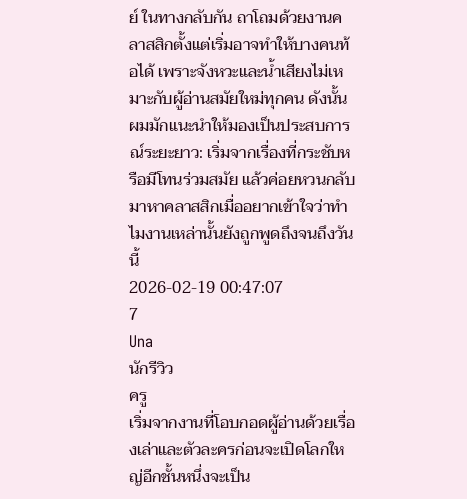ย์ ในทางกลับกัน ถาโถมด้วยงานคลาสสิกตั้งแต่เริ่มอาจทำให้บางคนท้อได้ เพราะจังหวะและน้ำเสียงไม่เหมาะกับผู้อ่านสมัยใหม่ทุกคน ดังนั้นผมมักแนะนำให้มองเป็นประสบการณ์ระยะยาว: เริ่มจากเรื่องที่กระชับหรือมีโทนร่วมสมัย แล้วค่อยหวนกลับมาหาคลาสสิกเมื่ออยากเข้าใจว่าทำไมงานเหล่านั้นยังถูกพูดถึงจนถึงวันนี้
2026-02-19 00:47:07
7
Una
นักรีวิว
ครู
เริ่มจากงานที่โอบกอดผู้อ่านด้วยเรื่องเล่าและตัวละครก่อนจะเปิดโลกใหญ่อีกชั้นหนึ่งจะเป็น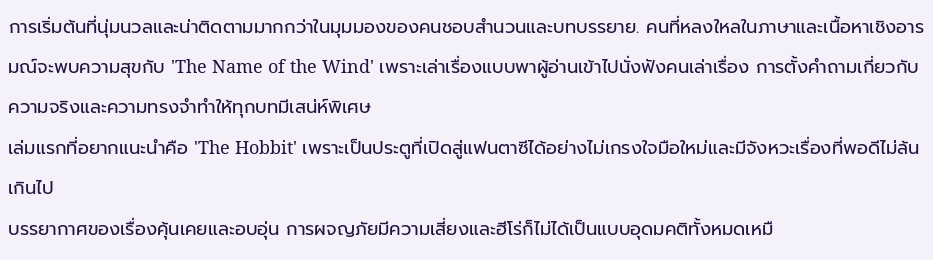การเริ่มต้นที่นุ่มนวลและน่าติดตามมากกว่าในมุมมองของคนชอบสำนวนและบทบรรยาย. คนที่หลงใหลในภาษาและเนื้อหาเชิงอารมณ์จะพบความสุขกับ 'The Name of the Wind' เพราะเล่าเรื่องแบบพาผู้อ่านเข้าไปนั่งฟังคนเล่าเรื่อง การตั้งคำถามเกี่ยวกับความจริงและความทรงจำทำให้ทุกบทมีเสน่ห์พิเศษ
เล่มแรกที่อยากแนะนำคือ 'The Hobbit' เพราะเป็นประตูที่เปิดสู่แฟนตาซีได้อย่างไม่เกรงใจมือใหม่และมีจังหวะเรื่องที่พอดีไม่ล้นเกินไป
บรรยากาศของเรื่องคุ้นเคยและอบอุ่น การผจญภัยมีความเสี่ยงและฮีโร่ก็ไม่ได้เป็นแบบอุดมคติทั้งหมดเหมื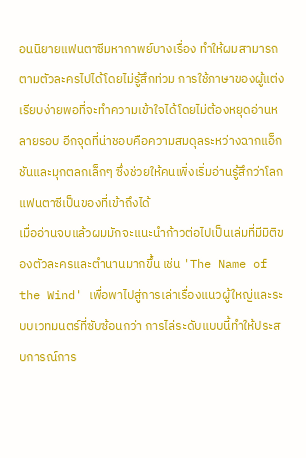อนนิยายแฟนตาซีมหากาพย์บางเรื่อง ทำให้ผมสามารถตามตัวละครไปได้โดยไม่รู้สึกท่วม การใช้ภาษาของผู้แต่งเรียบง่ายพอที่จะทำความเข้าใจได้โดยไม่ต้องหยุดอ่านหลายรอบ อีกจุดที่น่าชอบคือความสมดุลระหว่างฉากแอ็กชันและมุกตลกเล็กๆ ซึ่งช่วยให้คนเพิ่งเริ่มอ่านรู้สึกว่าโลกแฟนตาซีเป็นของที่เข้าถึงได้
เมื่ออ่านจบแล้วผมมักจะแนะนำก้าวต่อไปเป็นเล่มที่มีมิติของตัวละครและตำนานมากขึ้น เช่น 'The Name of the Wind' เพื่อพาไปสู่การเล่าเรื่องแนวผู้ใหญ่และระบบเวทมนตร์ที่ซับซ้อนกว่า การไล่ระดับแบบนี้ทำให้ประสบการณ์การ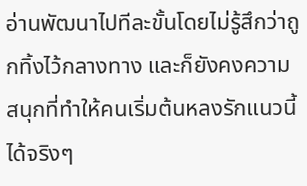อ่านพัฒนาไปทีละขั้นโดยไม่รู้สึกว่าถูกทิ้งไว้กลางทาง และก็ยังคงความสนุกที่ทำให้คนเริ่มต้นหลงรักแนวนี้ได้จริงๆ